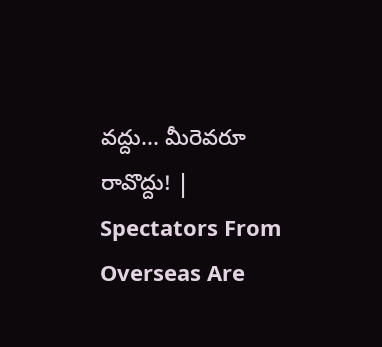వద్దు... మీరెవరూ రావొద్దు! | Spectators From Overseas Are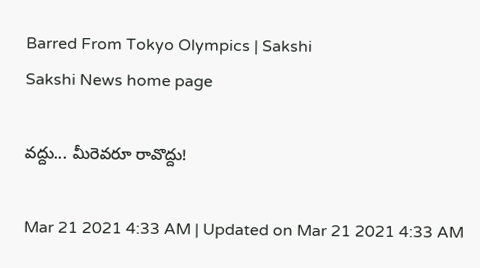Barred From Tokyo Olympics | Sakshi
Sakshi News home page

వద్దు... మీరెవరూ రావొద్దు!

Mar 21 2021 4:33 AM | Updated on Mar 21 2021 4:33 AM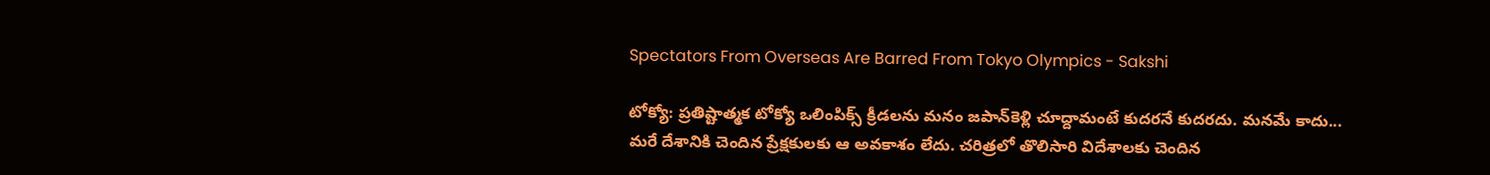Spectators From Overseas Are Barred From Tokyo Olympics - Sakshi

టోక్యో: ప్రతిష్టాత్మక టోక్యో ఒలింపిక్స్‌ క్రీడలను మనం జపాన్‌కెళ్లి చూద్దామంటే కుదరనే కుదరదు. మనమే కాదు... మరే దేశానికి చెందిన ప్రేక్షకులకు ఆ అవకాశం లేదు. చరిత్రలో తొలిసారి విదేశాలకు చెందిన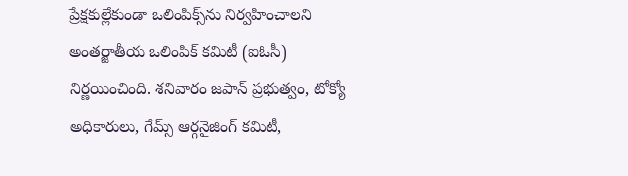ప్రేక్షకుల్లేకుండా ఒలింపిక్స్‌ను నిర్వహించాలని అంతర్జాతీయ ఒలింపిక్‌ కమిటీ (ఐఓసీ) నిర్ణయించింది. శనివారం జపాన్‌ ప్రభుత్వం, టోక్యో అధికారులు, గేమ్స్‌ ఆర్గనైజింగ్‌ కమిటీ,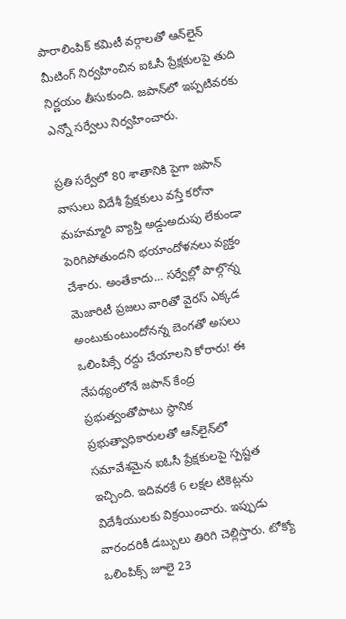పారాలింపిక్‌ కమిటీ వర్గాలతో ఆన్‌లైన్‌ మీటింగ్‌ నిర్వహించిన ఐఓసీ ప్రేక్షకులపై తుది నిర్ణయం తీసుకుంది. జపాన్‌లో ఇప్పటివరకు ఎన్నో సర్వేలు నిర్వహించారు.

ప్రతి సర్వేలో 80 శాతానికి పైగా జపాన్‌ వాసులు విదేశీ ప్రేక్షకులు వస్తే కరోనా మహమ్మారి వ్యాప్తి అడ్డుఅదుపు లేకుండా పెరిగిపోతుందని భయాందోళనలు వ్యక్తం చేశారు. అంతేకాదు... సర్వేల్లో పాల్గొన్న మెజారిటీ ప్రజలు వారితో వైరస్‌ ఎక్కడ అంటుకుంటుందోనన్న బెంగతో అసలు ఒలింపిక్సే రద్దు చేయాలని కోరారు! ఈ నేపథ్యంలోనే జపాన్‌ కేంద్ర ప్రభుత్వంతోపాటు స్థానిక ప్రభుత్వాధికారులతో ఆన్‌లైన్‌లో సమావేశమైన ఐఓసీ ప్రేక్షకులపై స్పష్టత ఇచ్చింది. ఇదివరకే 6 లక్షల టికెట్లను విదేశీయులకు విక్రయించారు. ఇప్పుడు వారందరికీ డబ్బులు తిరిగి చెల్లిస్తారు. టోక్యో ఒలింపిక్స్‌ జూలై 23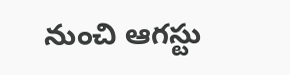నుంచి ఆగస్టు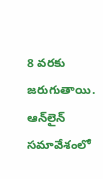8 వరకు జరుగుతాయి.
ఆన్‌లైన్‌ సమావేశంలో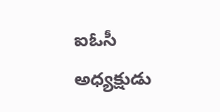ఐఓసీ అధ్యక్షుడు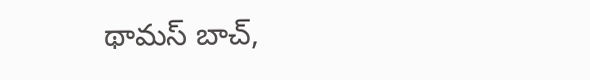థామస్‌ బాచ్,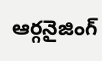ఆర్గనైజింగ్‌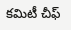కమిటీ చీఫ్‌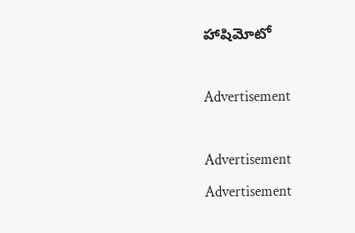హాషిమోటో

Advertisement

Advertisement
Advertisement